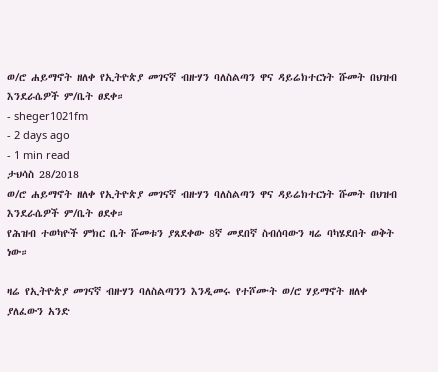ወ/ሮ ሐይማኖት ዘለቀ የኢትዮጵያ መገናኛ ብዙሃን ባለስልጣን ዋና ዳይሬክተርነት ሹመት በህዝብ እንደራሴዎች ም/ቤት ፀደቀ።
- sheger1021fm
- 2 days ago
- 1 min read
ታህሳስ 28/2018
ወ/ሮ ሐይማኖት ዘለቀ የኢትዮጵያ መገናኛ ብዙሃን ባለስልጣን ዋና ዳይሬክተርነት ሹመት በህዝብ እንደራሴዎች ም/ቤት ፀደቀ።
የሕዝብ ተወካዮች ምክር ቤት ሹመቱን ያጸደቀው 8ኛ መደበኛ ስብሰባውን ዛሬ ባካሄደበት ወቅት ነው።

ዛሬ የኢትዮጵያ መገናኛ ብዙሃን ባለስልጣንን እንዲመሩ የተሾሙት ወ/ሮ ሃይማኖት ዘለቀ ያለፈውን አንድ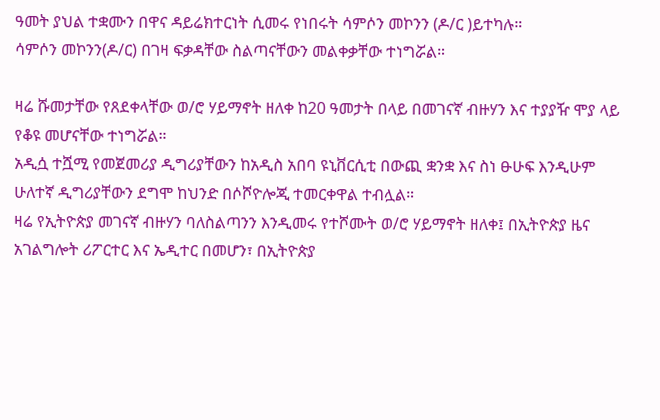ዓመት ያህል ተቋሙን በዋና ዳይሬክተርነት ሲመሩ የነበሩት ሳምሶን መኮንን (ዶ/ር )ይተካሉ።
ሳምሶን መኮንን(ዶ/ር) በገዛ ፍቃዳቸው ስልጣናቸውን መልቀቃቸው ተነግሯል።

ዛሬ ሹመታቸው የጸደቀላቸው ወ/ሮ ሃይማኖት ዘለቀ ከ20 ዓመታት በላይ በመገናኛ ብዙሃን እና ተያያዥ ሞያ ላይ የቆዩ መሆናቸው ተነግሯል።
አዲሷ ተሿሚ የመጀመሪያ ዲግሪያቸውን ከአዲስ አበባ ዩኒቨርሲቲ በውጪ ቋንቋ እና ስነ ፁሁፍ እንዲሁም ሁለተኛ ዲግሪያቸውን ደግሞ ከህንድ በሶሾዮሎጂ ተመርቀዋል ተብሏል።
ዛሬ የኢትዮጵያ መገናኛ ብዙሃን ባለስልጣንን እንዲመሩ የተሾሙት ወ/ሮ ሃይማኖት ዘለቀ፤ በኢትዮጵያ ዜና አገልግሎት ሪፖርተር እና ኤዲተር በመሆን፣ በኢትዮጵያ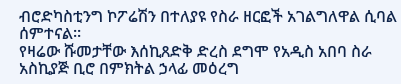ብሮድካስቲንግ ኮፖሬሽን በተለያዩ የስራ ዘርፎች አገልግለዋል ሲባል ሰምተናል።
የዛሬው ሹመታቸው እሰኪጸድቅ ድረስ ደግሞ የአዲስ አበባ ስራ አስኪያጅ ቢሮ በምክትል ኃላፊ መዕረግ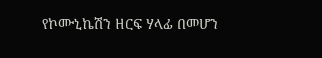የኮሙኒኬሽን ዘርፍ ሃላፊ በመሆን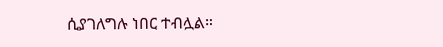ሲያገለግሉ ነበር ተብሏል።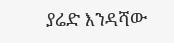ያሬድ እንዳሻው